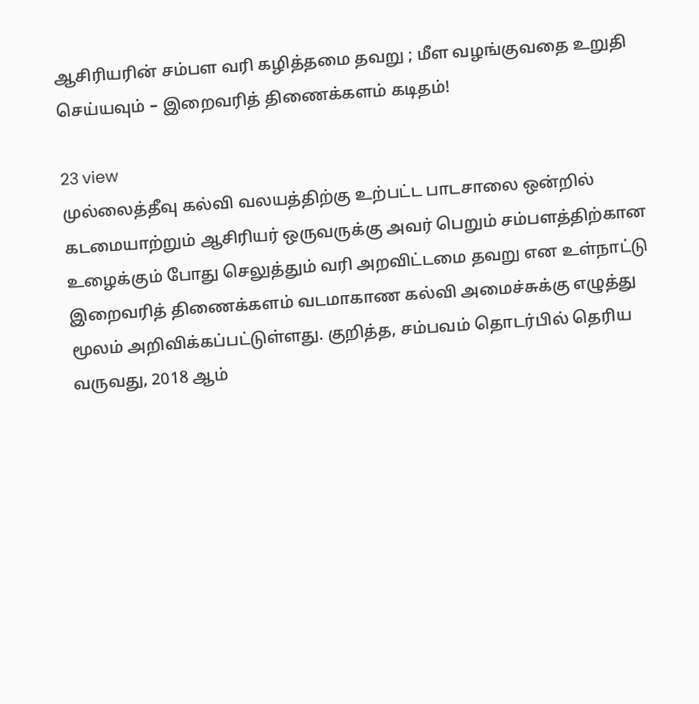ஆசிரியரின் சம்பள வரி கழித்தமை தவறு ; மீள வழங்குவதை உறுதி செய்யவும் – இறைவரித் திணைக்களம் கடிதம்!

23 view
முல்லைத்தீவு கல்வி வலயத்திற்கு உற்பட்ட பாடசாலை ஒன்றில் கடமையாற்றும் ஆசிரியர் ஒருவருக்கு அவர் பெறும் சம்பளத்திற்கான  உழைக்கும் போது செலுத்தும் வரி அறவிட்டமை தவறு என உள்நாட்டு இறைவரித் திணைக்களம் வடமாகாண கல்வி அமைச்சுக்கு எழுத்து மூலம் அறிவிக்கப்பட்டுள்ளது. குறித்த, சம்பவம் தொடர்பில் தெரிய வருவது, 2018 ஆம்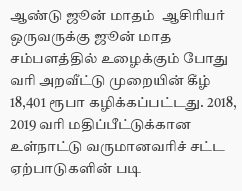ஆண்டு ஜூன் மாதம்  ஆசிரியர் ஒருவருக்கு ஜூன் மாத சம்பளத்தில் உழைக்கும் போது வரி அறவீட்டு முறையின் கீழ் 18,401 ரூபா கழிக்கப்பட்டது. 2018, 2019 வரி மதிப்பீட்டுக்கான உள்நாட்டு வருமானவரிச் சட்ட ஏற்பாடுகளின் படி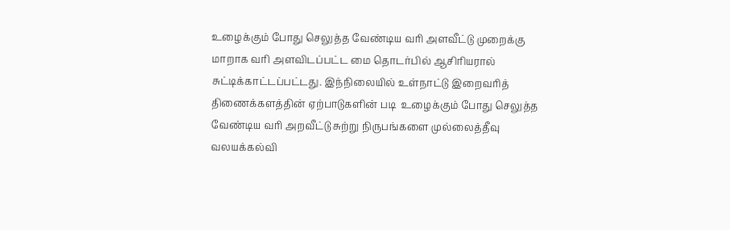உழைக்கும் போது செலுத்த வேண்டிய வரி அளவீட்டு முறைக்கு மாறாக வரி அளவிடப்பட்ட மை தொடர்பில் ஆசிரியரால் சுட்டிக்காட்டப்பட்டது. இந்நிலையில் உள்நாட்டு இறைவரித் திணைக்களத்தின் ஏற்பாடுகளின் படி  உழைக்கும் போது செலுத்த வேண்டிய வரி அறவீட்டு சுற்று நிருபங்களை முல்லைத்தீவு வலயக்கல்வி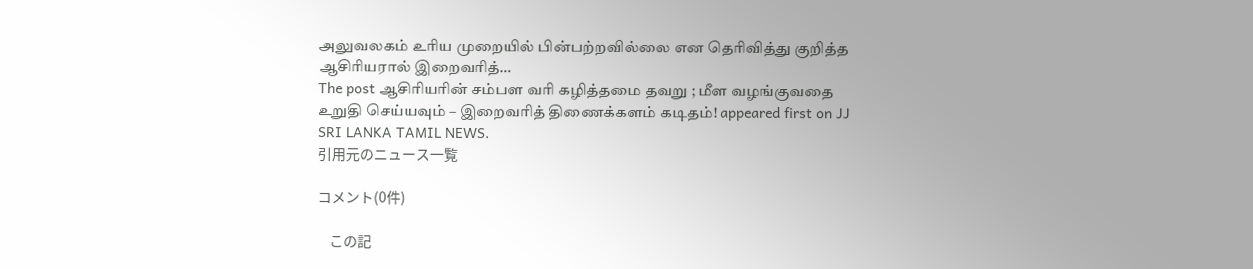அலுவலகம் உரிய முறையில் பின்பற்றவில்லை என தெரிவித்து குறித்த ஆசிரியரால் இறைவரித்…
The post ஆசிரியரின் சம்பள வரி கழித்தமை தவறு ; மீள வழங்குவதை உறுதி செய்யவும் – இறைவரித் திணைக்களம் கடிதம்! appeared first on JJ SRI LANKA TAMIL NEWS.
引用元のニュース一覧

コメント(0件)

    この記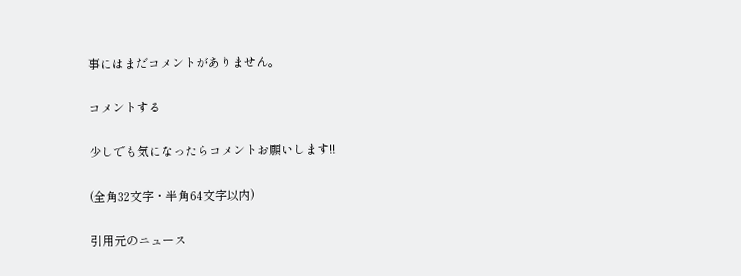事にはまだコメントがありません。

コメントする

少しでも気になったらコメントお願いします!!

(全角32文字・半角64文字以内)

引用元のニュース